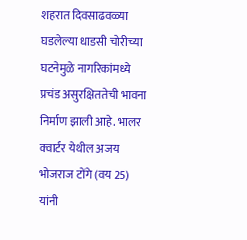शहरात दिवसाढवळ्या घडलेल्या धाडसी चोरीच्या घटनेमुळे नागरिकांमध्ये प्रचंड असुरक्षिततेची भावना निर्माण झाली आहे. भालर क्वार्टर येथील अजय भोजराज टोंगे (वय 25) यांनी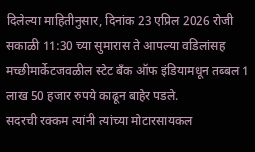दिलेल्या माहितीनुसार, दिनांक 23 एप्रिल 2026 रोजी सकाळी 11:30 च्या सुमारास ते आपल्या वडिलांसह मच्छीमार्केटजवळील स्टेट बँक ऑफ इंडियामधून तब्बल 1 लाख 50 हजार रुपये काढून बाहेर पडले.
सदरची रक्कम त्यांनी त्यांच्या मोटारसायकल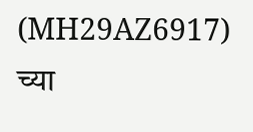(MH29AZ6917) च्या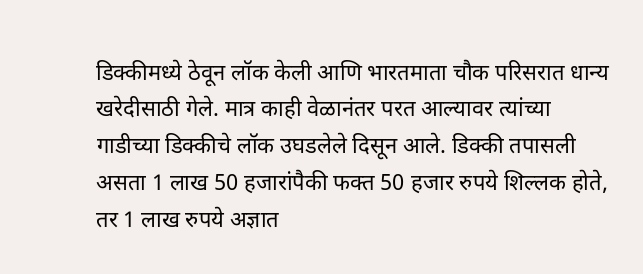डिक्कीमध्ये ठेवून लॉक केली आणि भारतमाता चौक परिसरात धान्य खरेदीसाठी गेले. मात्र काही वेळानंतर परत आल्यावर त्यांच्या गाडीच्या डिक्कीचे लॉक उघडलेले दिसून आले. डिक्की तपासली असता 1 लाख 50 हजारांपैकी फक्त 50 हजार रुपये शिल्लक होते, तर 1 लाख रुपये अज्ञात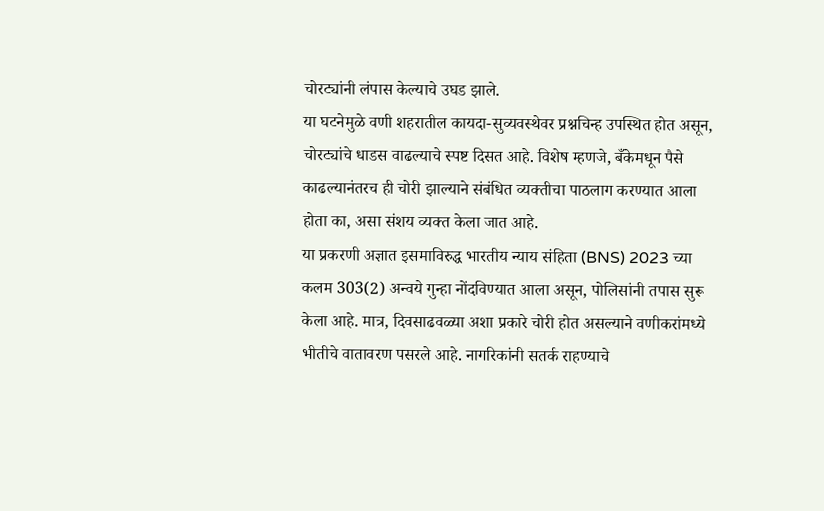चोरट्यांनी लंपास केल्याचे उघड झाले.
या घटनेमुळे वणी शहरातील कायदा-सुव्यवस्थेवर प्रश्नचिन्ह उपस्थित होत असून, चोरट्यांचे धाडस वाढल्याचे स्पष्ट दिसत आहे. विशेष म्हणजे, बँकेमधून पैसे काढल्यानंतरच ही चोरी झाल्याने संबंधित व्यक्तीचा पाठलाग करण्यात आला होता का, असा संशय व्यक्त केला जात आहे.
या प्रकरणी अज्ञात इसमाविरुद्ध भारतीय न्याय संहिता (BNS) 2023 च्या कलम 303(2) अन्वये गुन्हा नोंदविण्यात आला असून, पोलिसांनी तपास सुरू केला आहे. मात्र, दिवसाढवळ्या अशा प्रकारे चोरी होत असल्याने वणीकरांमध्ये भीतीचे वातावरण पसरले आहे. नागरिकांनी सतर्क राहण्याचे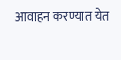आवाहन करण्यात येत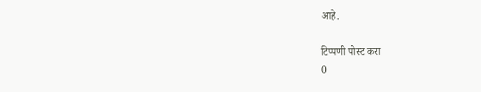आहे.

टिप्पणी पोस्ट करा
0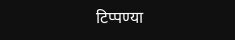टिप्पण्या